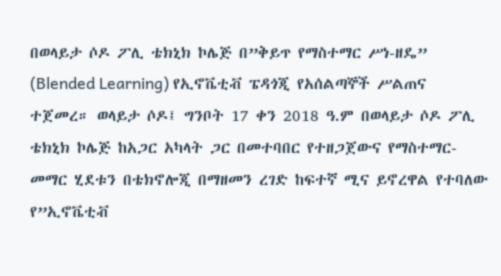በወላይታ ሶዶ ፖሊ ቴክኒክ ኮሌጅ በ”ቅይጥ የማስተማር ሥነ-ዘዴ” (Blended Learning) የኢኖቬቲቭ ፔዳጎጂ የአሰልጣኞች ሥልጠና ተጀመረ። ወላይታ ሶዶ፤ ግንቦት 17 ቀን 2018 ዓ.ም በወላይታ ሶዶ ፖሊ ቴክኒክ ኮሌጅ ከአጋር አካላት ጋር በመተባበር የተዘጋጀውና የማስተማር-መማር ሂደቱን በቴክኖሎጂ በማዘመን ረገድ ከፍተኛ ሚና ይኖረዋል የተባለው የ”ኢኖቬቲቭ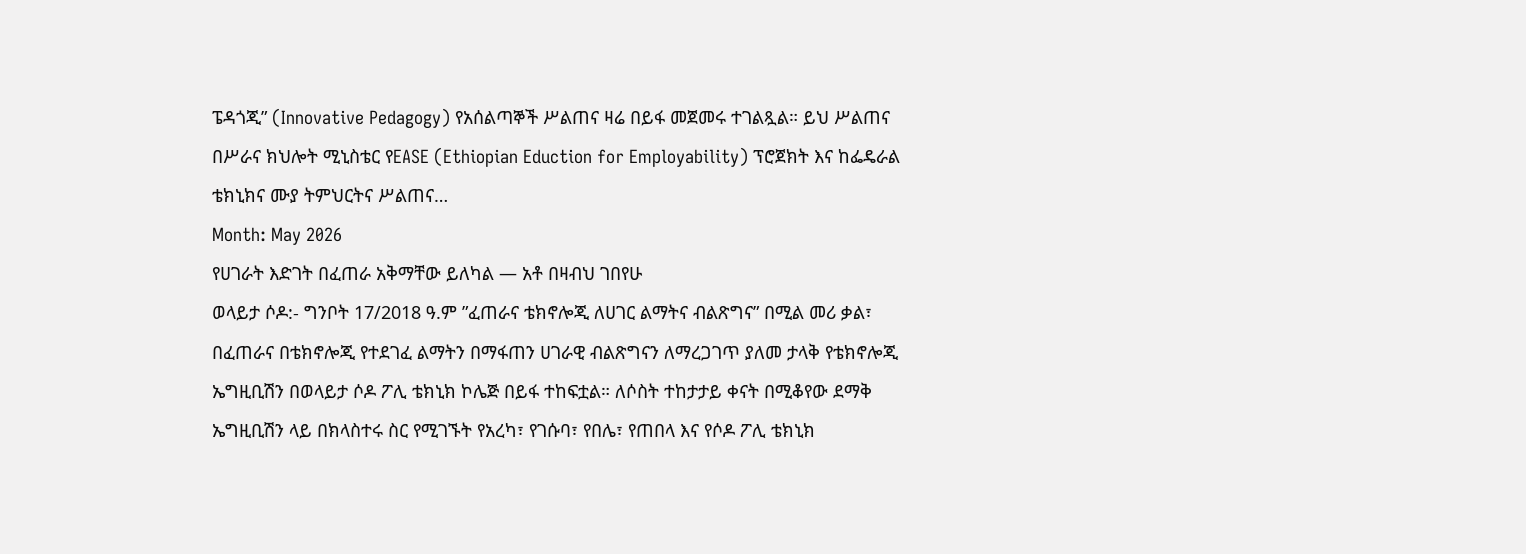ፔዳጎጂ” (Innovative Pedagogy) የአሰልጣኞች ሥልጠና ዛሬ በይፋ መጀመሩ ተገልጿል። ይህ ሥልጠና በሥራና ክህሎት ሚኒስቴር የEASE (Ethiopian Eduction for Employability) ፕሮጀክት እና ከፌዴራል ቴክኒክና ሙያ ትምህርትና ሥልጠና…
Month: May 2026
የሀገራት እድገት በፈጠራ አቅማቸው ይለካል — አቶ በዛብህ ገበየሁ
ወላይታ ሶዶ:- ግንቦት 17/2018 ዓ.ም ”ፈጠራና ቴክኖሎጂ ለሀገር ልማትና ብልጽግና” በሚል መሪ ቃል፣ በፈጠራና በቴክኖሎጂ የተደገፈ ልማትን በማፋጠን ሀገራዊ ብልጽግናን ለማረጋገጥ ያለመ ታላቅ የቴክኖሎጂ ኤግዚቢሽን በወላይታ ሶዶ ፖሊ ቴክኒክ ኮሌጅ በይፋ ተከፍቷል። ለሶስት ተከታታይ ቀናት በሚቆየው ደማቅ ኤግዚቢሽን ላይ በክላስተሩ ስር የሚገኙት የአረካ፣ የገሱባ፣ የበሌ፣ የጠበላ እና የሶዶ ፖሊ ቴክኒክ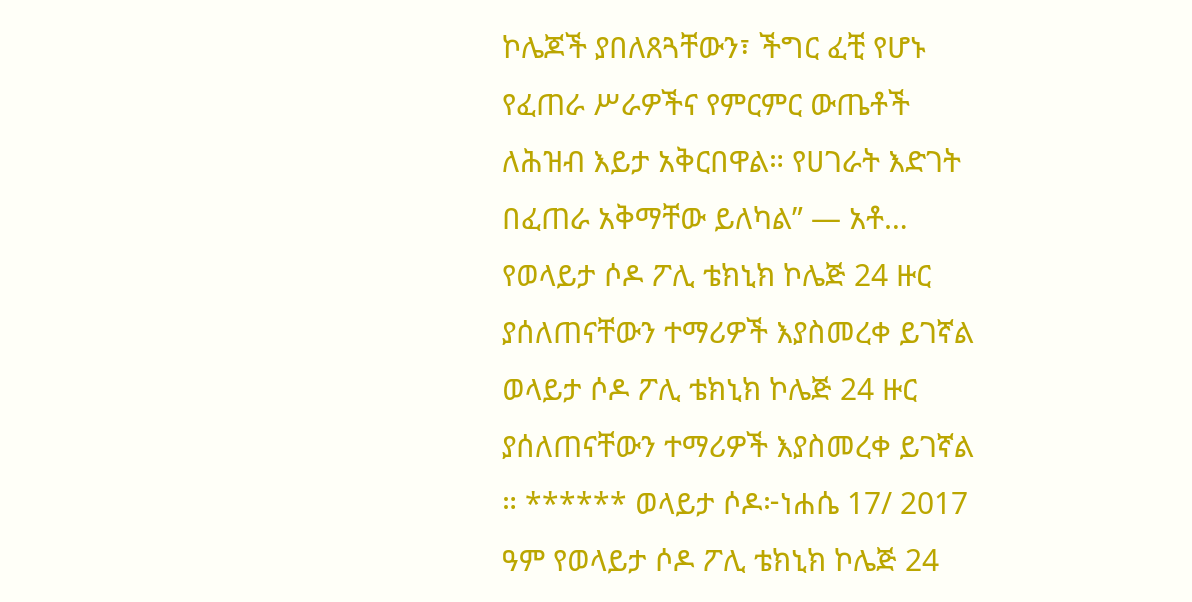ኮሌጆች ያበለጸጓቸውን፣ ችግር ፈቺ የሆኑ የፈጠራ ሥራዎችና የምርምር ውጤቶች ለሕዝብ እይታ አቅርበዋል። የሀገራት እድገት በፈጠራ አቅማቸው ይለካል” — አቶ…
የወላይታ ሶዶ ፖሊ ቴክኒክ ኮሌጅ 24 ዙር ያሰለጠናቸውን ተማሪዎች እያስመረቀ ይገኛል
ወላይታ ሶዶ ፖሊ ቴክኒክ ኮሌጅ 24 ዙር ያሰለጠናቸውን ተማሪዎች እያስመረቀ ይገኛል ። ****** ወላይታ ሶዶ፦ነሐሴ 17/ 2017 ዓም የወላይታ ሶዶ ፖሊ ቴክኒክ ኮሌጅ 24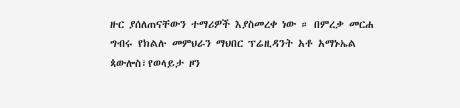ዙር ያሰለጠናቸውን ተማሪዎች እያስመረቀ ነው ። በምረቃ መርሐ ግብሩ የክልሉ መምህራን ማህበር ፕሬዚዳንት አቶ አማኑኤል ጳውሎስ፣የወላይታ ዞን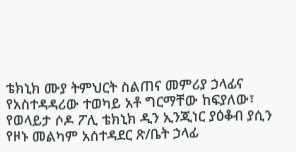ቴክኒክ ሙያ ትምህርት ስልጠና መምሪያ ኃላፊና የአስተዳዳሪው ተወካይ አቶ ግርማቸው ከፍያለው፣ የወላይታ ሶዶ ፖሊ ቴክኒክ ዲን ኢንጂነር ያዕቆብ ያሲን የዞኑ መልካም አሰተዳደር ጽ/ቤት ኃላፊ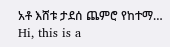አቶ እሸቱ ታደሰ ጨምሮ የከተማ…
Hi, this is a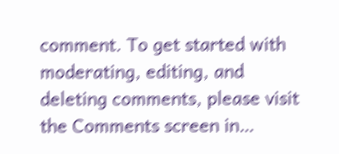comment. To get started with moderating, editing, and deleting comments, please visit the Comments screen in…